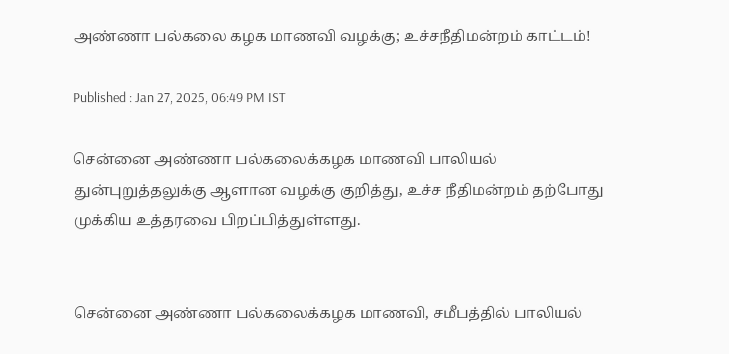அண்ணா பல்கலை கழக மாணவி வழக்கு; உச்சநீதிமன்றம் காட்டம்!

Published : Jan 27, 2025, 06:49 PM IST

சென்னை அண்ணா பல்கலைக்கழக மாணவி பாலியல் துன்புறுத்தலுக்கு ஆளான வழக்கு குறித்து, உச்ச நீதிமன்றம் தற்போது முக்கிய உத்தரவை பிறப்பித்துள்ளது.


சென்னை அண்ணா பல்கலைக்கழக மாணவி, சமீபத்தில் பாலியல்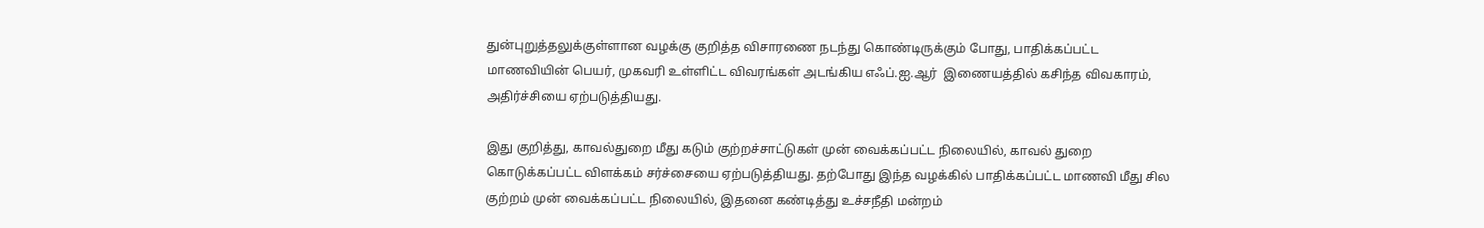துன்புறுத்தலுக்குள்ளான வழக்கு குறித்த விசாரணை நடந்து கொண்டிருக்கும் போது, பாதிக்கப்பட்ட மாணவியின் பெயர், முகவரி உள்ளிட்ட விவரங்கள் அடங்கிய எஃப்.ஐ.ஆர்  இணையத்தில் கசிந்த விவகாரம், அதிர்ச்சியை ஏற்படுத்தியது.

இது குறித்து, காவல்துறை மீது கடும் குற்றச்சாட்டுகள் முன் வைக்கப்பட்ட நிலையில், காவல் துறை கொடுக்கப்பட்ட விளக்கம் சர்ச்சையை ஏற்படுத்தியது. தற்போது இந்த வழக்கில் பாதிக்கப்பட்ட மாணவி மீது சில குற்றம் முன் வைக்கப்பட்ட நிலையில், இதனை கண்டித்து உச்சநீதி மன்றம்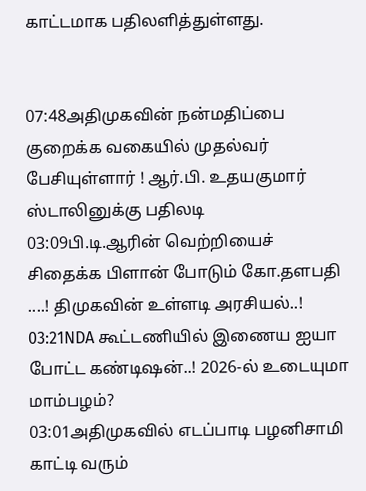காட்டமாக பதிலளித்துள்ளது.


07:48அதிமுகவின் நன்மதிப்பை குறைக்க வகையில் முதல்வர் பேசியுள்ளார் ! ஆர்.பி. உதயகுமார் ஸ்டாலினுக்கு பதிலடி
03:09பி.டி.ஆரின் வெற்றியைச் சிதைக்க பிளான் போடும் கோ.தளபதி ....! திமுகவின் உள்ளடி அரசியல்..!
03:21NDA கூட்டணியில் இணைய ஐயா போட்ட கண்டிஷன்..! 2026-ல் உடையுமா மாம்பழம்?
03:01அதிமுகவில் எடப்பாடி பழனிசாமி காட்டி வரும்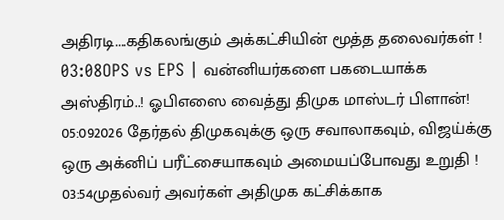அதிரடி....கதிகலங்கும் அக்கட்சியின் மூத்த தலைவர்கள் !
03:08OPS vs EPS | வன்னியர்களை பகடையாக்க அஸ்திரம்..! ஓபிஎஸை வைத்து திமுக மாஸ்டர் பிளான்!
05:092026 தேர்தல் திமுகவுக்கு ஒரு சவாலாகவும், விஜய்க்கு ஒரு அக்னிப் பரீட்சையாகவும் அமையப்போவது உறுதி !
03:54முதல்வர் அவர்கள் அதிமுக கட்சிக்காக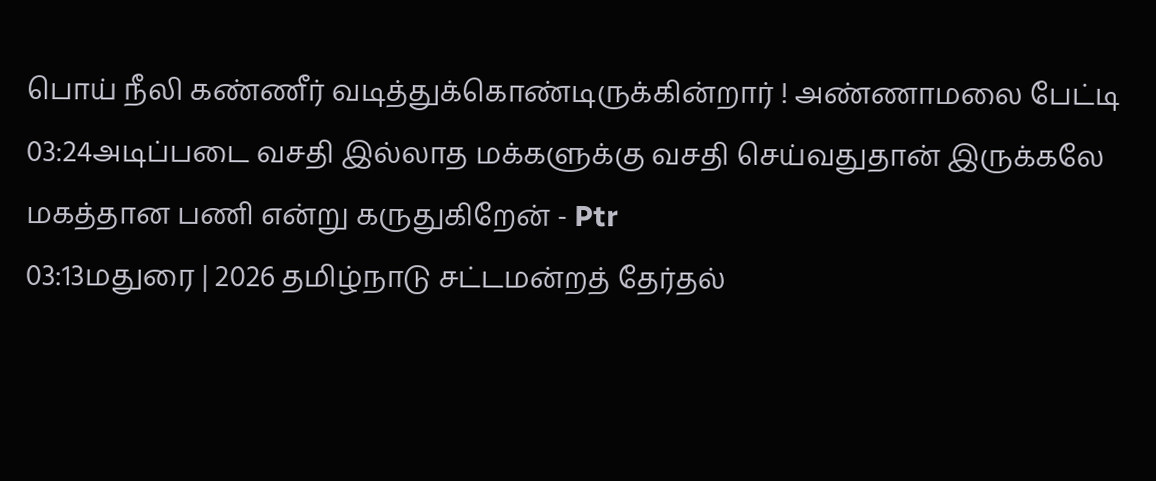பொய் நீலி கண்ணீர் வடித்துக்கொண்டிருக்கின்றார் ! அண்ணாமலை பேட்டி
03:24அடிப்படை வசதி இல்லாத மக்களுக்கு வசதி செய்வதுதான் இருக்கலே மகத்தான பணி என்று கருதுகிறேன் - Ptr
03:13மதுரை | 2026 தமிழ்நாடு சட்டமன்றத் தேர்தல்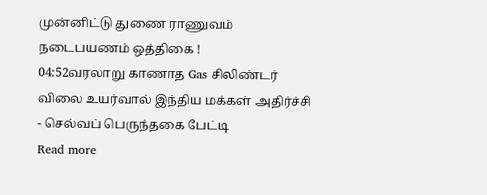முன்னிட்டு துணை ராணுவம் நடைபயணம் ஒத்திகை !
04:52வரலாறு காணாத Gas சிலிண்டர் விலை உயர்வால் இந்திய மக்கள் அதிர்ச்சி - செல்வப் பெருந்தகை பேட்டி
Read more